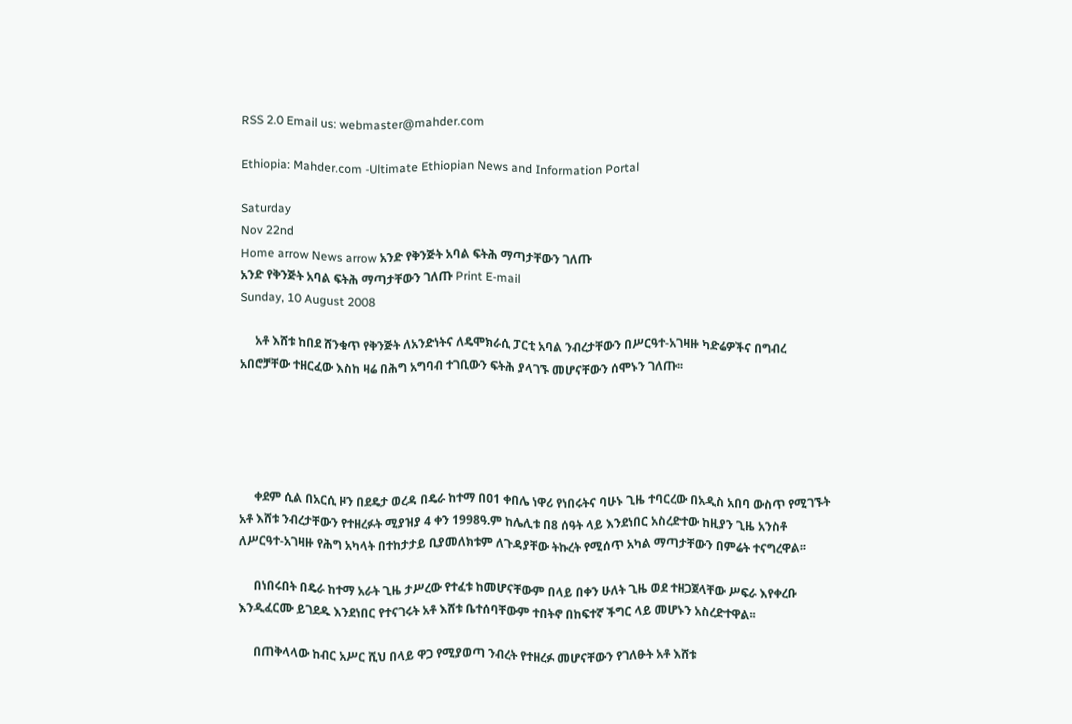RSS 2.0 Email us: webmaster@mahder.com

Ethiopia: Mahder.com -Ultimate Ethiopian News and Information Portal

Saturday
Nov 22nd
Home arrow News arrow አንድ የቅንጅት አባል ፍትሕ ማጣታቸውን ገለጡ
አንድ የቅንጅት አባል ፍትሕ ማጣታቸውን ገለጡ Print E-mail
Sunday, 10 August 2008

     አቶ እሸቱ ከበደ ሸንቁጥ የቅንጅት ለአንድነትና ለዴሞክራሲ ፓርቲ አባል ንብረታቸውን በሥርዓተ-አገዛዙ ካድሬዎችና በግብረ አበሮቻቸው ተዘርፈው እስከ ዛሬ በሕግ አግባብ ተገቢውን ፍትሕ ያላገኙ መሆናቸውን ሰሞኑን ገለጡ፡፡





     ቀደም ሲል በአርሲ ዞን በደዴታ ወረዳ በዴራ ከተማ በዐ1 ቀበሌ ነዋሪ የነበሩትና ባሁኑ ጊዜ ተባርረው በአዲስ አበባ ውስጥ የሚገኙት አቶ እሸቱ ንብረታቸውን የተዘረፉት ሚያዝያ 4 ቀን 1998ዓ.ም ከሌሊቱ በ8 ሰዓት ላይ እንደነበር አስረድተው ከዚያን ጊዜ አንስቶ ለሥርዓተ-አገዛዙ የሕግ አካላት በተከታታይ ቢያመለክቱም ለጉዳያቸው ትኩረት የሚሰጥ አካል ማጣታቸውን በምሬት ተናግረዋል፡፡

     በነበሩበት በዴራ ከተማ አራት ጊዜ ታሥረው የተፈቱ ከመሆናቸውም በላይ በቀን ሁለት ጊዜ ወደ ተዘጋጀላቸው ሥፍራ እየቀረቡ እንዲፈርሙ ይገደዱ እንደነበር የተናገሩት አቶ እሸቱ ቤተሰባቸውም ተበትኖ በከፍተኛ ችግር ላይ መሆኑን አስረድተዋል፡፡

     በጠቅላላው ከብር አሥር ሺህ በላይ ዋጋ የሚያወጣ ንብረት የተዘረፉ መሆናቸውን የገለፁት አቶ እሸቱ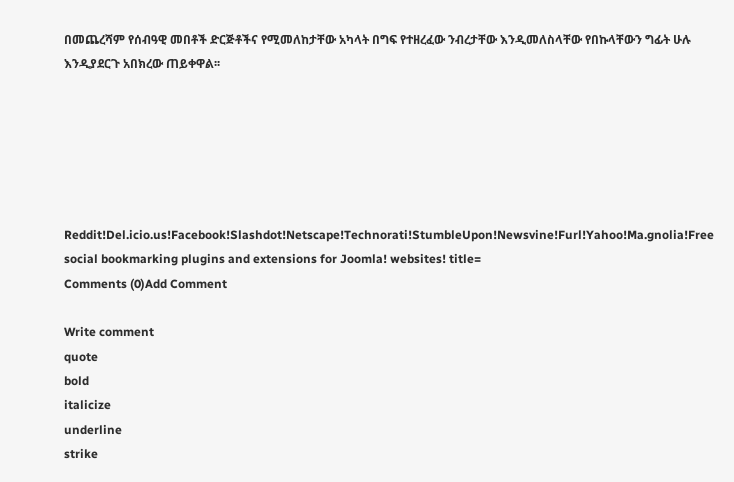በመጨረሻም የሰብዓዊ መበቶች ድርጅቶችና የሚመለከታቸው አካላት በግፍ የተዘረፈው ንብረታቸው እንዲመለስላቸው የበኩላቸውን ግፊት ሁሉ እንዲያደርጉ አበክረው ጠይቀዋል፡፡






Reddit!Del.icio.us!Facebook!Slashdot!Netscape!Technorati!StumbleUpon!Newsvine!Furl!Yahoo!Ma.gnolia!Free social bookmarking plugins and extensions for Joomla! websites! title=
Comments (0)Add Comment

Write comment
quote
bold
italicize
underline
strike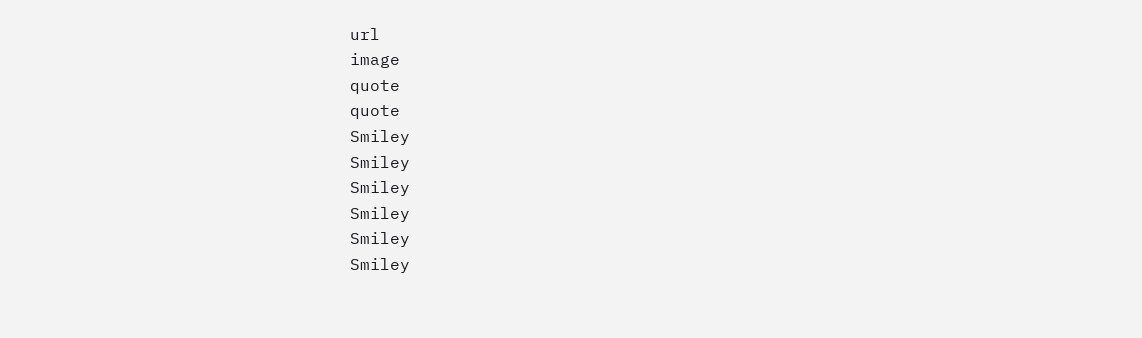url
image
quote
quote
Smiley
Smiley
Smiley
Smiley
Smiley
Smiley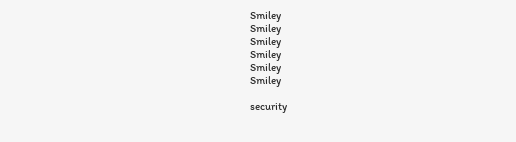Smiley
Smiley
Smiley
Smiley
Smiley
Smiley

security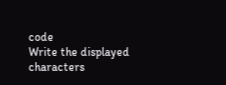code
Write the displayed characters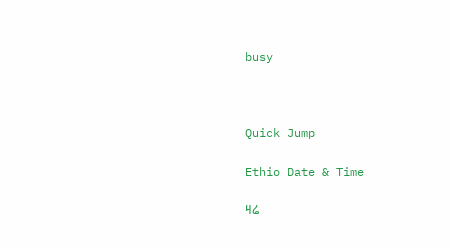busy



Quick Jump

Ethio Date & Time

ዛሬ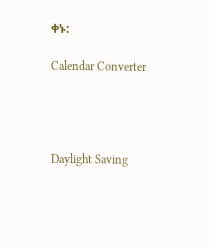ቀኑ:

Calendar Converter




Daylight Saving